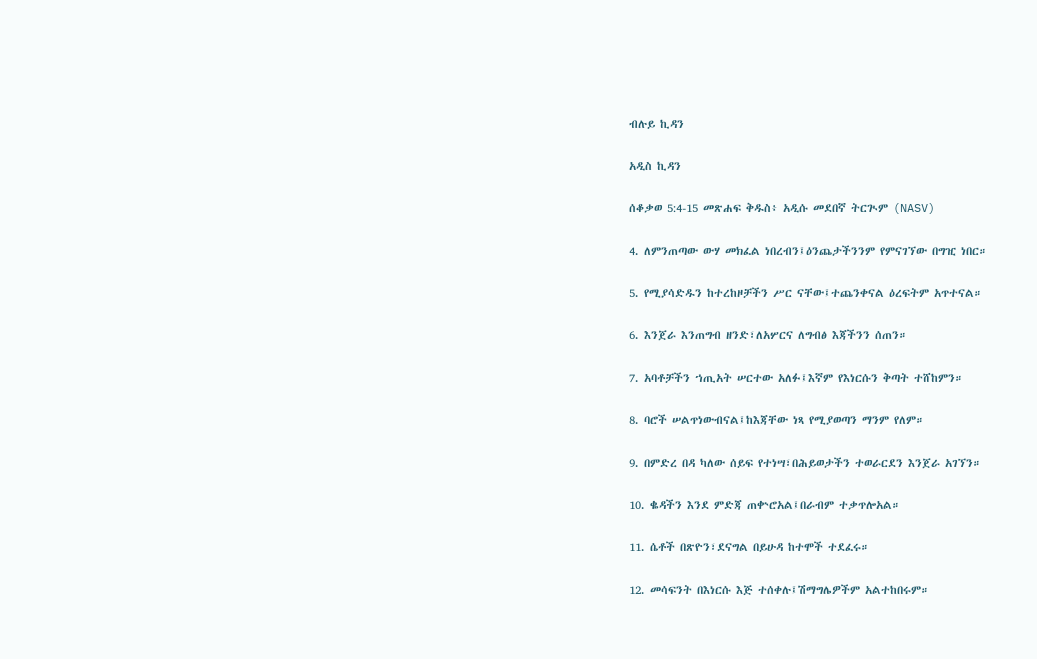ብሉይ ኪዳን

አዲስ ኪዳን

ሰቆቃወ 5:4-15 መጽሐፍ ቅዱስ፥ አዲሱ መደበኛ ትርጒም (NASV)

4. ለምንጠጣው ውሃ መክፈል ነበረብን፤ዕንጨታችንንም የምናገኘው በግዢ ነበር።

5. የሚያሳድዱን ከተረከዞቻችን ሥር ናቸው፤ተጨንቀናል ዕረፍትም አጥተናል።

6. እንጀራ እንጠግብ ዘንድ፣ለአሦርና ለግብፅ እጃችንን ሰጠን።

7. አባቶቻችን ኀጢአት ሠርተው አለፉ፤እኛም የእነርሱን ቅጣት ተሸከምን።

8. ባሮች ሠልጥነውብናል፤ከእጃቸው ነጻ የሚያወጣን ማንም የለም።

9. በምድረ በዳ ካለው ሰይፍ የተነሣ፣በሕይወታችን ተወራርደን እንጀራ አገኘን።

10. ቈዳችን እንደ ምድጃ ጠቍሮአል፤በራብም ተቃጥሎአል።

11. ሴቶች በጽዮን፣ደናግል በይሁዳ ከተሞች ተደፈሩ።

12. መሳፍንት በእነርሱ እጅ ተሰቀሉ፤ሽማግሌዎችም አልተከበሩም።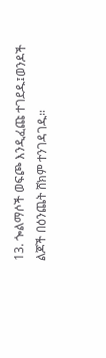13. ጐልማሶች ወፍጮ እንዲፈጩ ተገደዱ፤ወንዶች ልጆች በዕንጨት ሸክም ተንገዳገዱ።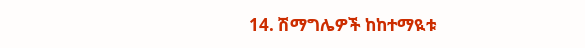14. ሽማግሌዎች ከከተማዪቱ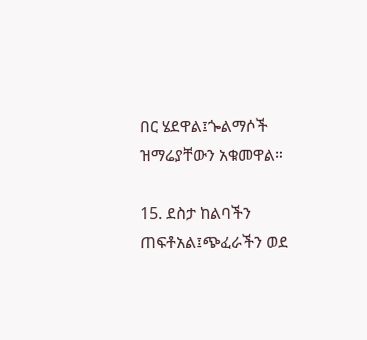በር ሄደዋል፤ጐልማሶች ዝማሬያቸውን አቁመዋል።

15. ደስታ ከልባችን ጠፍቶአል፤ጭፈራችን ወደ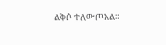ልቅሶ ተለውጦአል።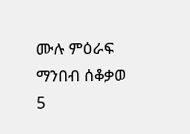ሙሉ ምዕራፍ ማንበብ ሰቆቃወ 5